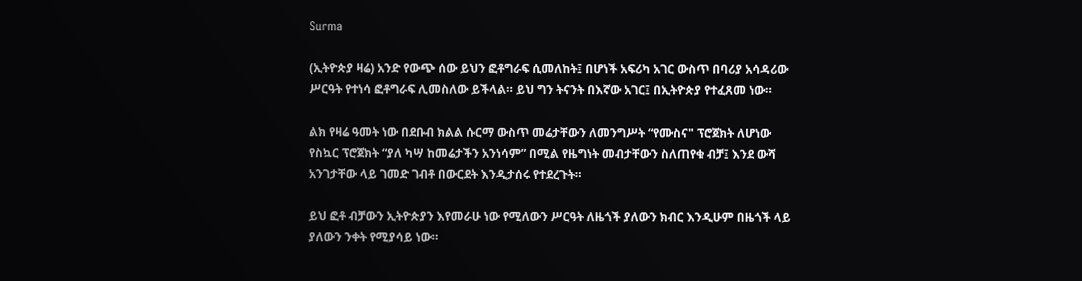Surma

(ኢትዮጵያ ዛሬ) አንድ የውጭ ሰው ይህን ፎቶግራፍ ሲመለከት፤ በሆነች አፍሪካ አገር ውስጥ በባሪያ አሳዳሪው ሥርዓት የተነሳ ፎቶግራፍ ሊመስለው ይችላል። ይህ ግን ትናንት በእኛው አገር፤ በኢትዮጵያ የተፈጸመ ነው።

ልክ የዛሬ ዓመት ነው በደቡብ ክልል ሱርማ ውስጥ መሬታቸውን ለመንግሥት “የሙስና" ፕሮጀክት ለሆነው የስኳር ፕሮጀክት “ያለ ካሣ ከመሬታችን አንነሳም” በሚል የዜግነት መብታቸውን ስለጠየቁ ብቻ፤ እንደ ውሻ አንገታቸው ላይ ገመድ ገብቶ በውርደት እንዲታሰሩ የተደረጉት።

ይህ ፎቶ ብቻውን ኢትዮጵያን እየመራሁ ነው የሚለውን ሥርዓት ለዜጎች ያለውን ክብር እንዲሁም በዜጎች ላይ ያለውን ንቀት የሚያሳይ ነው።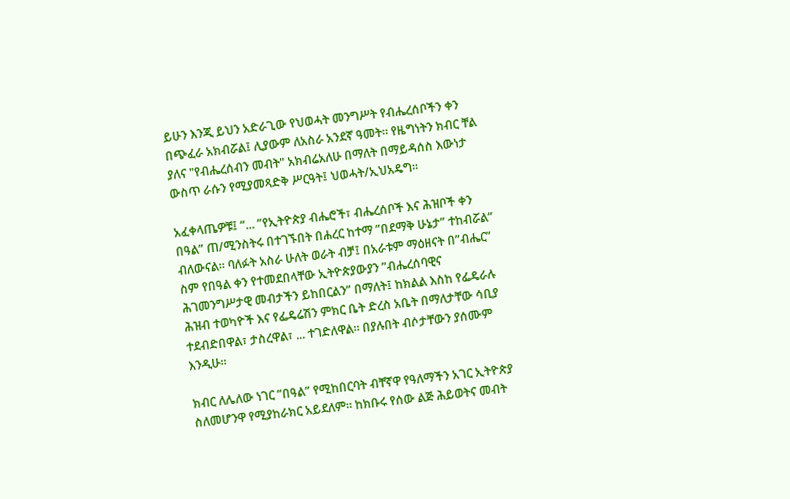ይሁን እንጂ ይህን አድራጊው የህወሓት መንግሥት የብሔረሰቦችን ቀን በጭፈራ አክብሯል፤ ሊያውም ለአስራ አንደኛ ዓመት። የዜግነትን ክብር ቸል ያለና "የብሔረሰብን መብት" አክብሬአለሁ በማለት በማይዳሰስ እውነታ ውስጥ ራሱን የሚያመጻድቅ ሥርዓት፤ ህወሓት/ኢህአዴግ።

አፈቀላጤዎቹ፤ ”... ”የኢትዮጵያ ብሔሮች፣ ብሔረሰቦች እና ሕዝቦች ቀን በዓል” ጠ/ሚንስትሩ በተገኙበት በሐረር ከተማ ”በደማቅ ሁኔታ” ተከብሯል” ብለውናል። ባለፉት አስራ ሁለት ወራት ብቻ፤ በአራቱም ማዕዘናት በ”ብሔር” ስም የበዓል ቀን የተመደበላቸው ኢትዮጵያውያን ”ብሔረሰባዊና ሕገመንግሥታዊ መብታችን ይከበርልን” በማለት፤ ከክልል እስከ የፌዴራሉ ሕዝብ ተወካዮች እና የፌዴሬሽን ምክር ቤት ድረስ አቤት በማለታቸው ሳቢያ ተደብድበዋል፣ ታስረዋል፣ ... ተገድለዋል። በያሉበት ብሶታቸውን ያሰሙም እንዲሁ።

ክብር ለሌለው ነገር ”በዓል” የሚከበርባት ብቸኛዋ የዓለማችን አገር ኢትዮጵያ ስለመሆንዋ የሚያከራክር አይደለም። ከክቡሩ የሰው ልጅ ሕይወትና መብት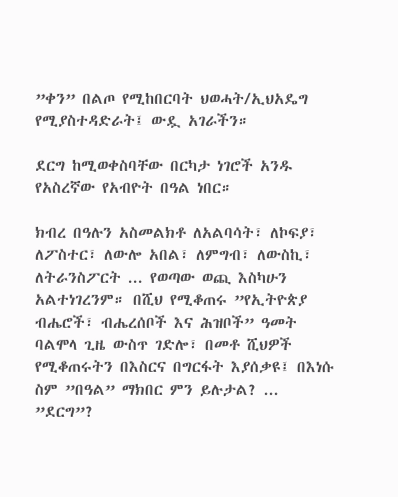”ቀን” በልጦ የሚከበርባት ህወሓት/ኢህአዴግ የሚያስተዳድራት፤ ውዷ አገራችን።

ደርግ ከሚወቀስባቸው በርካታ ነገሮች አንዱ የአስረኛው የአብዮት በዓል ነበር።

ክብረ በዓሉን አስመልክቶ ለአልባሳት፣ ለኮፍያ፣ ለፖስተር፣ ለውሎ አበል፣ ለምግብ፣ ለውስኪ፣ ለትራንስፖርት ... የወጣው ወጪ እስካሁን አልተነገረንም። በሺህ የሚቆጠሩ ”የኢትዮጵያ ብሔሮች፣ ብሔረሰቦች እና ሕዝቦች” ዓመት ባልሞላ ጊዜ ውስጥ ገድሎ፣ በመቶ ሺህዎች የሚቆጠሩትን በእስርና በግርፋት እያሰቃዩ፤ በእነሱ ስም ”በዓል” ማክበር ምን ይሉታል? ... ”ደርግ”?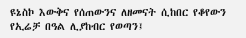ዩኔስኮ እውቅና የሰጠውንና ለዘመናት ሲከበር የቆየውን የኢሬቻ በዓል ሊያከብር የወጣን፤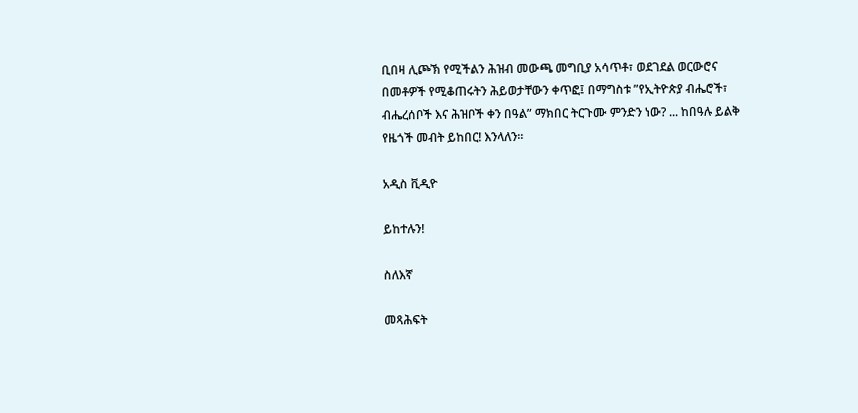ቢበዛ ሊጮኽ የሚችልን ሕዝብ መውጫ መግቢያ አሳጥቶ፣ ወደገደል ወርውሮና በመቶዎች የሚቆጠሩትን ሕይወታቸውን ቀጥፎ፤ በማግስቱ ”የኢትዮጵያ ብሔሮች፣ ብሔረሰቦች እና ሕዝቦች ቀን በዓል” ማክበር ትርጉሙ ምንድን ነው? ... ከበዓሉ ይልቅ የዜጎች መብት ይከበር! እንላለን።

አዲስ ቪዲዮ

ይከተሉን!

ስለእኛ

መጻሕፍት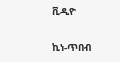ቪዲዮ

ኪነ-ጥበብ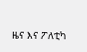ዜና እና ፖለቲካ